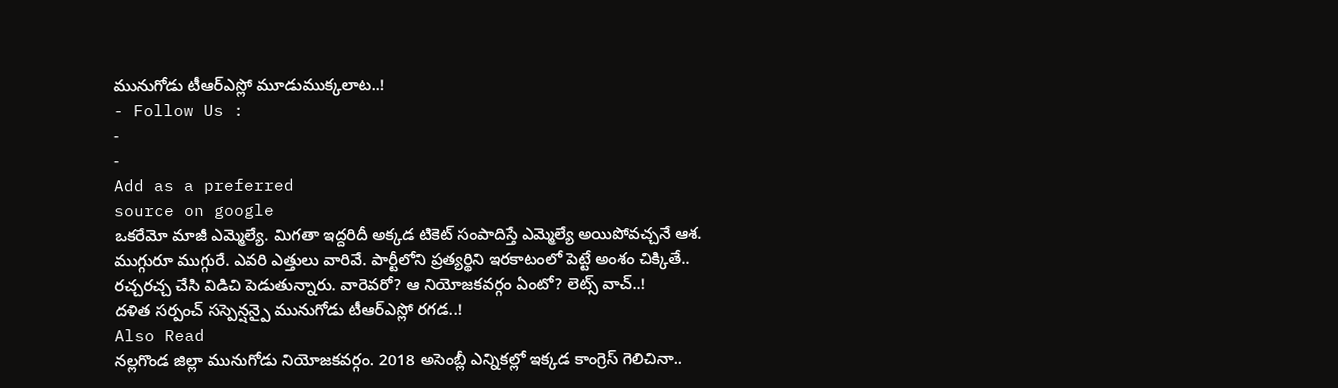మునుగోడు టీఆర్ఎస్లో మూడుముక్కలాట..!
- Follow Us :
-
-
Add as a preferred
source on google
ఒకరేమో మాజీ ఎమ్మెల్యే. మిగతా ఇద్దరిదీ అక్కడ టికెట్ సంపాదిస్తే ఎమ్మెల్యే అయిపోవచ్చనే ఆశ. ముగ్గురూ ముగ్గురే. ఎవరి ఎత్తులు వారివే. పార్టీలోని ప్రత్యర్థిని ఇరకాటంలో పెట్టే అంశం చిక్కితే.. రచ్చరచ్చ చేసి విడిచి పెడుతున్నారు. వారెవరో? ఆ నియోజకవర్గం ఏంటో? లెట్స్ వాచ్..!
దళిత సర్పంచ్ సస్పెన్షన్పై మునుగోడు టీఆర్ఎస్లో రగడ..!
Also Read
నల్లగొండ జిల్లా మునుగోడు నియోజకవర్గం. 2018 అసెంబ్లీ ఎన్నికల్లో ఇక్కడ కాంగ్రెస్ గెలిచినా..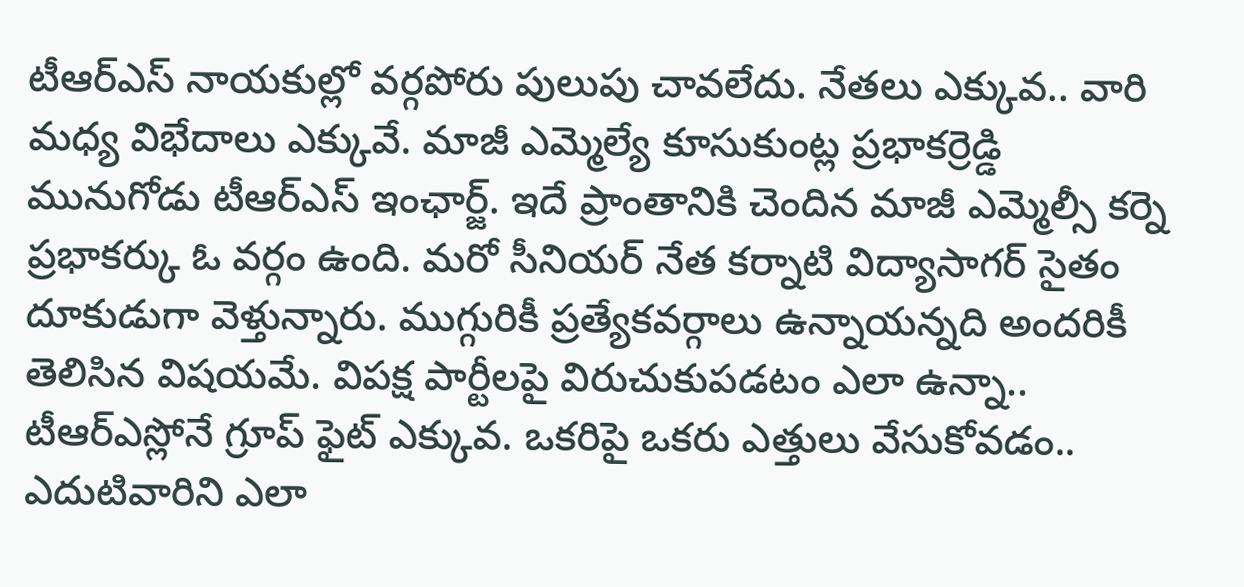టీఆర్ఎస్ నాయకుల్లో వర్గపోరు పులుపు చావలేదు. నేతలు ఎక్కువ.. వారి మధ్య విభేదాలు ఎక్కువే. మాజీ ఎమ్మెల్యే కూసుకుంట్ల ప్రభాకర్రెడ్డి మునుగోడు టీఆర్ఎస్ ఇంఛార్జ్. ఇదే ప్రాంతానికి చెందిన మాజీ ఎమ్మెల్సీ కర్నె ప్రభాకర్కు ఓ వర్గం ఉంది. మరో సీనియర్ నేత కర్నాటి విద్యాసాగర్ సైతం దూకుడుగా వెళ్తున్నారు. ముగ్గురికీ ప్రత్యేకవర్గాలు ఉన్నాయన్నది అందరికీ తెలిసిన విషయమే. విపక్ష పార్టీలపై విరుచుకుపడటం ఎలా ఉన్నా.. టీఆర్ఎస్లోనే గ్రూప్ ఫైట్ ఎక్కువ. ఒకరిపై ఒకరు ఎత్తులు వేసుకోవడం.. ఎదుటివారిని ఎలా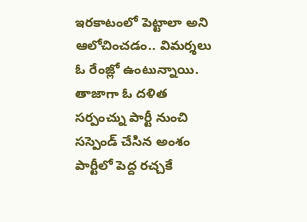ఇరకాటంలో పెట్టాలా అని ఆలోచించడం.. విమర్శలు ఓ రేంజ్లో ఉంటున్నాయి. తాజాగా ఓ దళిత సర్పంచ్ను పార్టీ నుంచి సస్పెండ్ చేసిన అంశం పార్టీలో పెద్ద రచ్చకే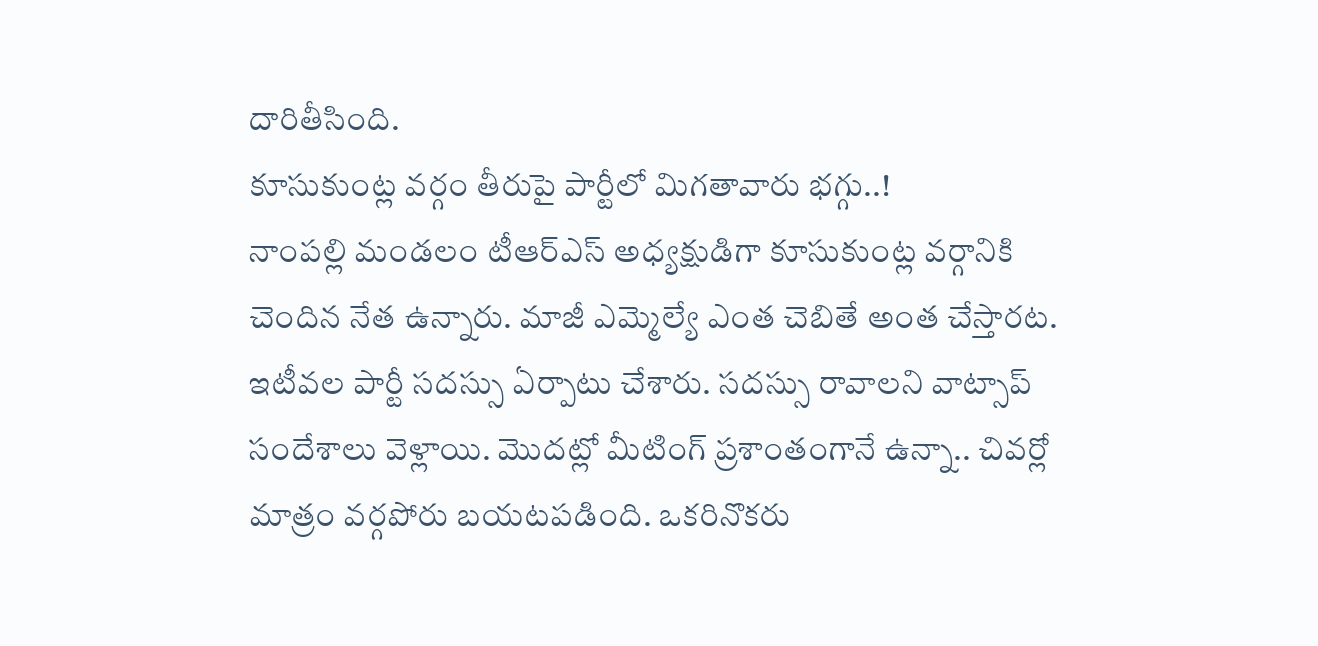దారితీసింది.
కూసుకుంట్ల వర్గం తీరుపై పార్టీలో మిగతావారు భగ్గు..!
నాంపల్లి మండలం టీఆర్ఎస్ అధ్యక్షుడిగా కూసుకుంట్ల వర్గానికి చెందిన నేత ఉన్నారు. మాజీ ఎమ్మెల్యే ఎంత చెబితే అంత చేస్తారట. ఇటీవల పార్టీ సదస్సు ఏర్పాటు చేశారు. సదస్సు రావాలని వాట్సాప్ సందేశాలు వెళ్లాయి. మొదట్లో మీటింగ్ ప్రశాంతంగానే ఉన్నా.. చివర్లో మాత్రం వర్గపోరు బయటపడింది. ఒకరినొకరు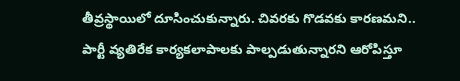తీవ్రస్థాయిలో దూసించుకున్నారు. చివరకు గొడవకు కారణమని.. పార్టీ వ్యతిరేక కార్యకలాపాలకు పాల్పడుతున్నారని ఆరోపిస్తూ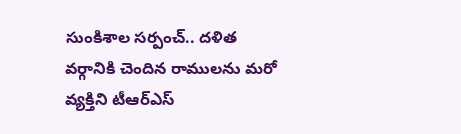సుంకిశాల సర్పంచ్.. దళిత వర్గానికి చెందిన రాములను మరో వ్యక్తిని టీఆర్ఎస్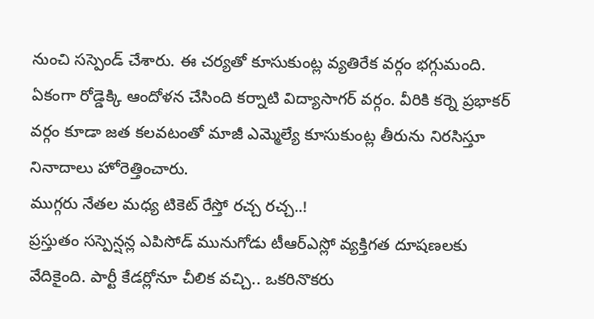నుంచి సస్పెండ్ చేశారు. ఈ చర్యతో కూసుకుంట్ల వ్యతిరేక వర్గం భగ్గుమంది. ఏకంగా రోడ్డెక్కి ఆందోళన చేసింది కర్నాటి విద్యాసాగర్ వర్గం. వీరికి కర్నె ప్రభాకర్ వర్గం కూడా జత కలవటంతో మాజీ ఎమ్మెల్యే కూసుకుంట్ల తీరును నిరసిస్తూ నినాదాలు హోరెత్తించారు.
ముగ్గరు నేతల మధ్య టికెట్ రేస్తో రచ్చ రచ్చ..!
ప్రస్తుతం సస్పెన్షన్ల ఎపిసోడ్ మునుగోడు టీఆర్ఎస్లో వ్యక్తిగత దూషణలకు వేదికైంది. పార్టీ కేడర్లోనూ చీలిక వచ్చి.. ఒకరినొకరు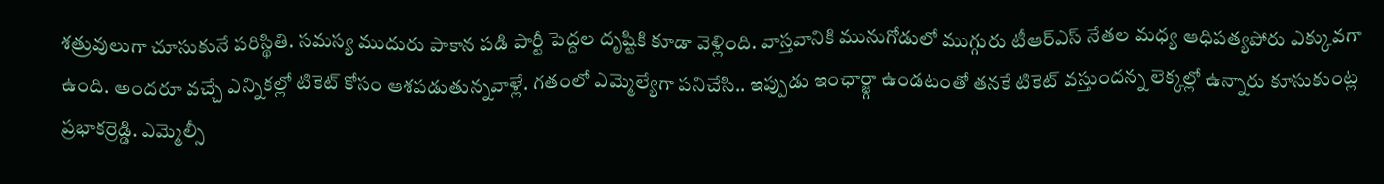శత్రువులుగా చూసుకునే పరిస్థితి. సమస్య ముదురు పాకాన పడి పార్టీ పెద్దల దృష్టికి కూడా వెళ్లింది. వాస్తవానికి మునుగోడులో ముగ్గురు టీఆర్ఎస్ నేతల మధ్య ఆధిపత్యపోరు ఎక్కువగా ఉంది. అందరూ వచ్చే ఎన్నికల్లో టికెట్ కోసం ఆశపడుతున్నవాళ్లే. గతంలో ఎమ్మెల్యేగా పనిచేసి.. ఇప్పుడు ఇంఛార్జ్గా ఉండటంతో తనకే టికెట్ వస్తుందన్న లెక్కల్లో ఉన్నారు కూసుకుంట్ల ప్రభాకర్రెడ్డి. ఎమ్మెల్సీ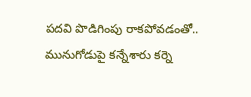పదవి పొడిగింపు రాకపోవడంతో.. మునుగోడుపై కన్నేశారు కర్నె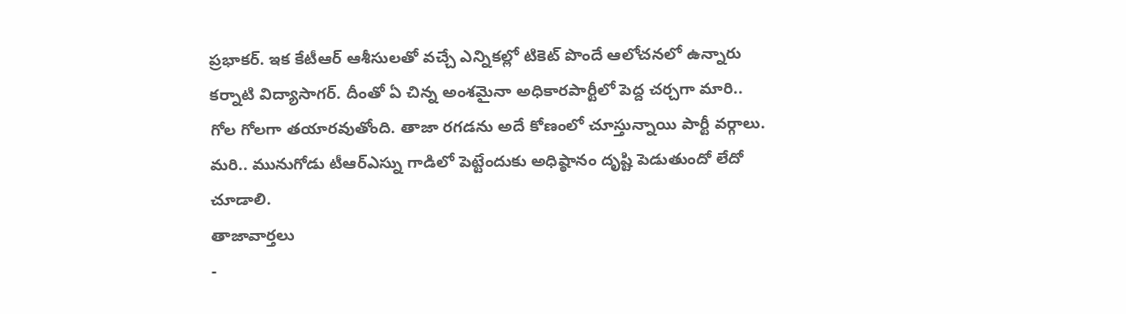ప్రభాకర్. ఇక కేటీఆర్ ఆశీసులతో వచ్చే ఎన్నికల్లో టికెట్ పొందే ఆలోచనలో ఉన్నారు కర్నాటి విద్యాసాగర్. దీంతో ఏ చిన్న అంశమైనా అధికారపార్టీలో పెద్ద చర్చగా మారి.. గోల గోలగా తయారవుతోంది. తాజా రగడను అదే కోణంలో చూస్తున్నాయి పార్టీ వర్గాలు. మరి.. మునుగోడు టీఆర్ఎస్ను గాడిలో పెట్టేందుకు అధిష్ఠానం దృష్టి పెడుతుందో లేదో చూడాలి.
తాజావార్తలు
-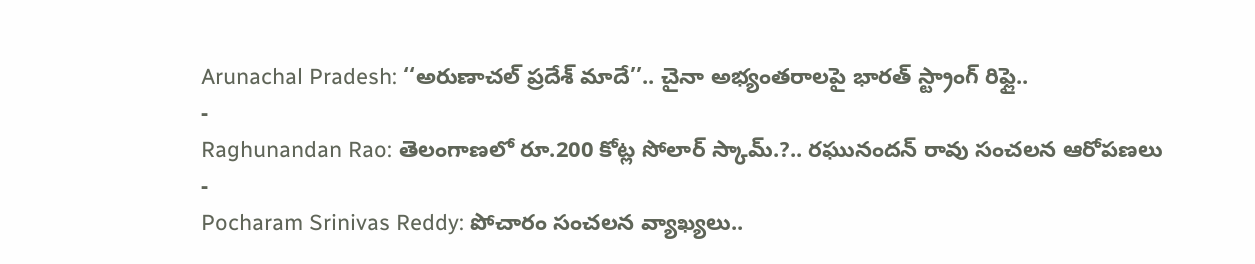Arunachal Pradesh: ‘‘అరుణాచల్ ప్రదేశ్ మాదే’’.. చైనా అభ్యంతరాలపై భారత్ స్ట్రాంగ్ రిఫ్లై..
-
Raghunandan Rao: తెలంగాణలో రూ.200 కోట్ల సోలార్ స్కామ్.?.. రఘునందన్ రావు సంచలన ఆరోపణలు
-
Pocharam Srinivas Reddy: పోచారం సంచలన వ్యాఖ్యలు..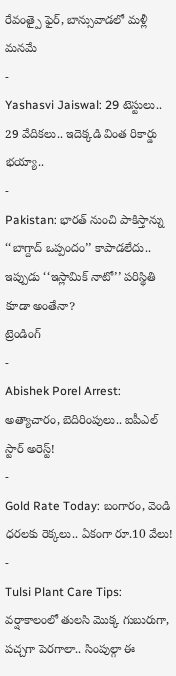రేవంత్పై ఫైర్, బాన్సువాడలో మళ్లీ మనమే
-
Yashasvi Jaiswal: 29 టెస్టులు.. 29 వేదికలు.. ఇదెక్కడి వింత రికార్డు భయ్యా..
-
Pakistan: భారత్ నుంచి పాకిస్తాన్ను ‘‘బాగ్దాద్ ఒప్పందం’’ కాపాడలేదు.. ఇప్పుడు ‘‘ఇస్లామిక్ నాటో’’ పరిస్థితి కూడా అంతేనా?
ట్రెండింగ్
-
Abishek Porel Arrest: అత్యాచారం, బెదిరింపులు.. ఐపీఎల్ స్టార్ అరెస్ట్!
-
Gold Rate Today: బంగారం, వెండి ధరలకు రెక్కలు.. ఏకంగా రూ.10 వేలు!
-
Tulsi Plant Care Tips: వర్షాకాలంలో తులసి మొక్క గుబురుగా, పచ్చగా పెరగాలా.. సింపుల్గా ఈ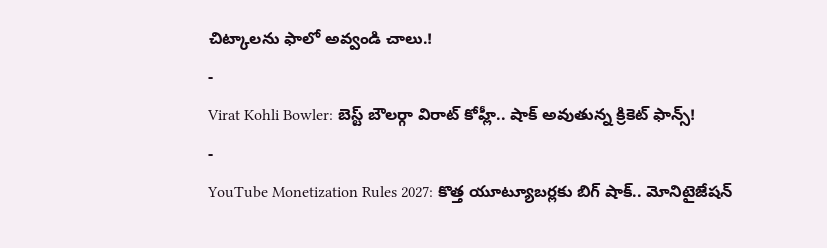చిట్కాలను ఫాలో అవ్వండి చాలు.!
-
Virat Kohli Bowler: బెస్ట్ బౌలర్గా విరాట్ కోహ్లీ.. షాక్ అవుతున్న క్రికెట్ ఫాన్స్!
-
YouTube Monetization Rules 2027: కొత్త యూట్యూబర్లకు బిగ్ షాక్.. మోనిటైజేషన్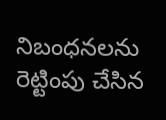నిబంధనలను రెట్టింపు చేసిన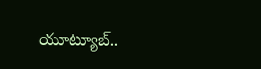యూట్యూబ్..